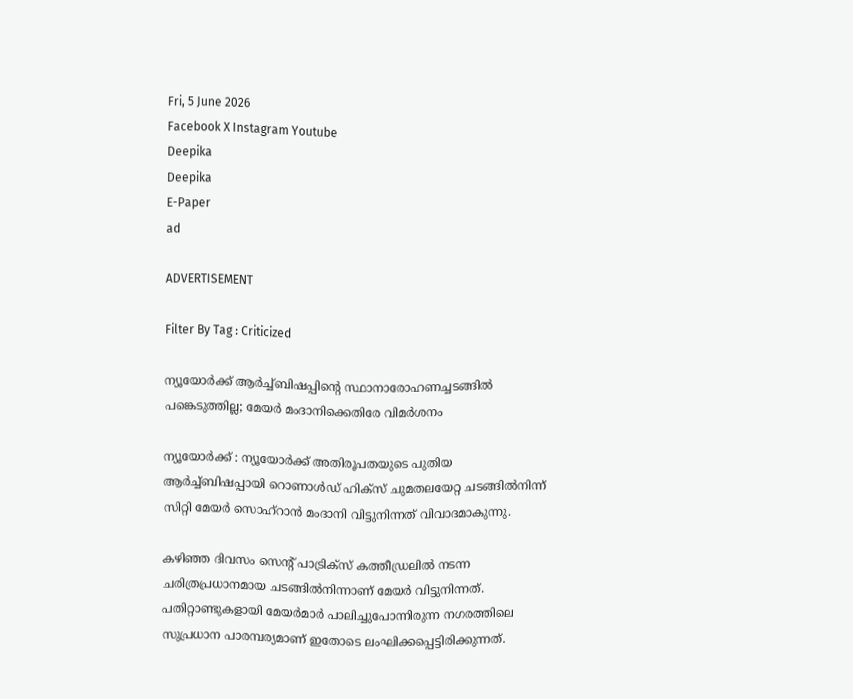Fri, 5 June 2026
Facebook X Instagram Youtube
Deepika
Deepika
E-Paper
ad

ADVERTISEMENT

Filter By Tag : Criticized

ന്യൂയോർക്ക് ആർച്ച്ബിഷപ്പിന്‍റെ സ്ഥാനാരോഹണച്ചടങ്ങിൽ പങ്കെടുത്തില്ല; മേയർ മംദാനിക്കെതിരേ വിമർശനം

ന്യൂയോർക്ക് : ന്യൂയോർക്ക് അതിരൂപതയുടെ പുതിയ ആർച്ച്ബിഷപ്പായി റൊണാൾഡ് ഹിക്സ് ചുമതലയേറ്റ ചടങ്ങിൽനിന്ന് സിറ്റി മേയർ സൊഹ്‌റാൻ മംദാനി വിട്ടുനിന്നത് വിവാദമാകുന്നു.

കഴിഞ്ഞ ദിവസം സെന്‍റ് പാട്രിക്സ് കത്തീഡ്രലിൽ നടന്ന ചരിത്രപ്രധാനമായ ചടങ്ങിൽനിന്നാണ് മേയർ വിട്ടുനിന്നത്. പതിറ്റാണ്ടുകളായി മേയർമാർ പാലിച്ചുപോന്നിരുന്ന നഗരത്തിലെ സുപ്രധാന പാരമ്പര്യമാണ് ഇതോടെ ലംഘിക്കപ്പെട്ടിരിക്കുന്നത്.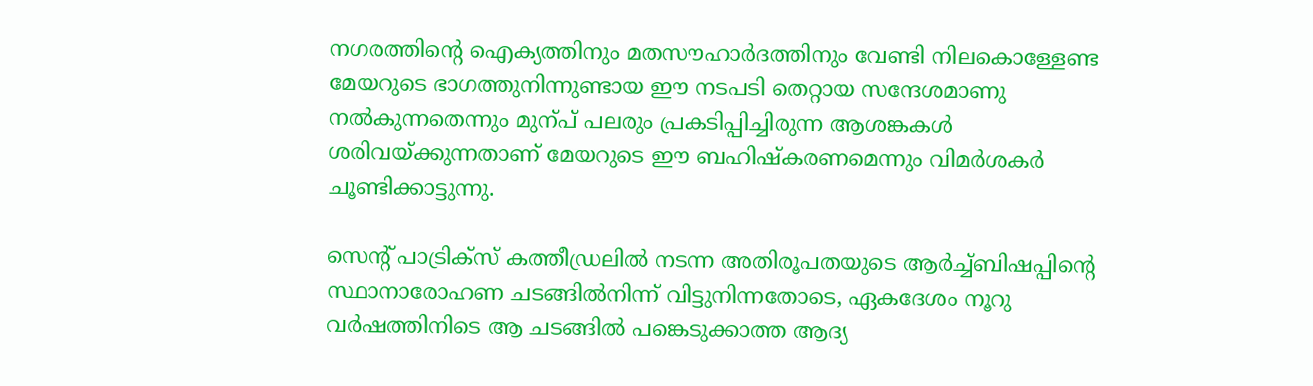നഗരത്തിന്‍റെ ഐക്യത്തിനും മതസൗഹാർദത്തിനും വേണ്ടി നിലകൊള്ളേണ്ട മേയറുടെ ഭാഗത്തുനിന്നുണ്ടായ ഈ നടപടി തെറ്റായ സന്ദേശമാണു നൽകുന്നതെന്നും മുന്പ് പലരും പ്രകടിപ്പിച്ചിരുന്ന ആശങ്കകൾ ശരിവയ്ക്കുന്നതാണ് മേയറുടെ ഈ ബഹിഷ്കരണമെന്നും വിമർശകർ ചൂണ്ടിക്കാട്ടുന്നു.

സെന്‍റ് പാട്രിക്സ് കത്തീഡ്രലിൽ നടന്ന അതിരൂപതയുടെ ആർച്ച്ബിഷപ്പിന്‍റെ സ്ഥാനാരോഹണ ചടങ്ങിൽനിന്ന് വിട്ടുനിന്നതോടെ, ഏകദേശം നൂറു വർഷത്തിനിടെ ആ ചടങ്ങിൽ പങ്കെടുക്കാത്ത ആദ്യ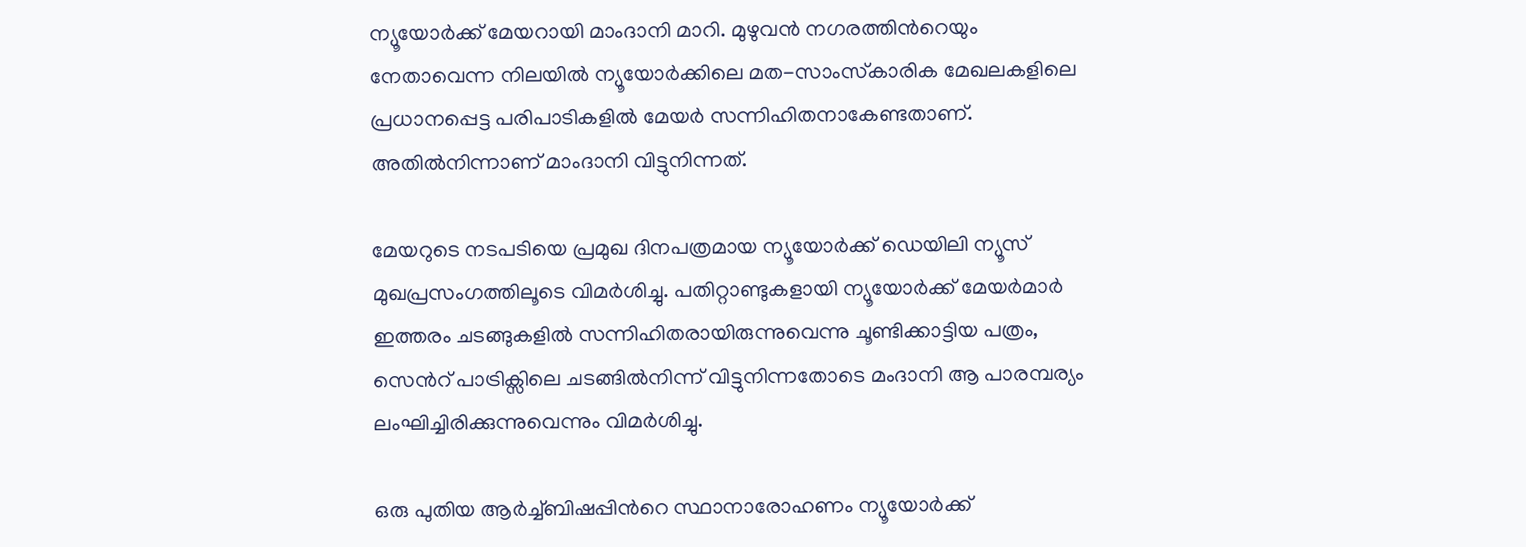ന്യൂയോർക്ക് മേയറായി മാംദാനി മാറി. മുഴുവൻ നഗരത്തിന്‍റെയും നേതാവെന്ന നിലയിൽ ന്യൂയോർക്കിലെ മത-സാംസ്‌കാരിക മേഖലകളിലെ പ്രധാനപ്പെട്ട പരിപാടികളിൽ മേയർ സന്നിഹിതനാകേണ്ടതാണ്. അതിൽനിന്നാണ് മാംദാനി വിട്ടുനിന്നത്.

മേയറുടെ നടപടിയെ പ്രമുഖ ദിനപത്രമായ ന്യൂയോർക്ക് ഡെയിലി ന്യൂസ് മുഖപ്രസംഗത്തിലൂടെ വിമർശിച്ചു. പതിറ്റാണ്ടുകളായി ന്യൂയോർക്ക് മേയർമാർ ഇത്തരം ചടങ്ങുകളിൽ സന്നിഹിതരായിരുന്നുവെന്നു ചൂണ്ടിക്കാട്ടിയ പത്രം, സെന്‍റ് പാട്രിക്സിലെ ചടങ്ങിൽനിന്ന് വിട്ടുനിന്നതോടെ മംദാനി ആ പാരമ്പര്യം ലംഘിച്ചിരിക്കുന്നുവെന്നും വിമർശിച്ചു.

ഒരു പുതിയ ആർച്ച്ബിഷപ്പിന്‍റെ സ്ഥാനാരോഹണം ന്യൂയോർക്ക്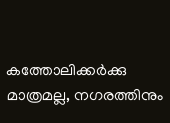കത്തോലിക്കർക്കു മാത്രമല്ല, നഗരത്തിനും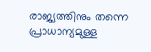രാജ്യത്തിനും തന്നെ പ്രാധാന്യമുള്ള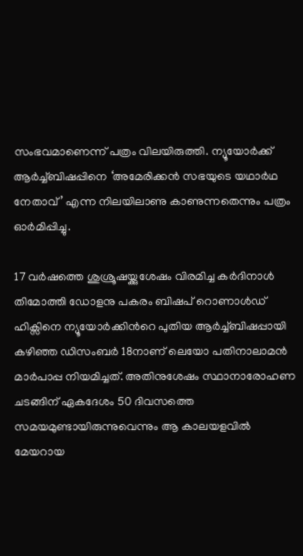സംഭവമാണെന്ന് പത്രം വിലയിരുത്തി. ന്യൂയോർക്ക് ആർച്ച്ബിഷപ്പിനെ ‘അമേരിക്കൻ സഭയുടെ യഥാർഥ നേതാവ്’ എന്ന നിലയിലാണു കാണുന്നതെന്നും പത്രം ഓർമിപ്പിച്ചു.

17 വർഷത്തെ ശുശ്രൂഷയ്ക്കുശേഷം വിരമിച്ച കർദിനാൾ തിമോത്തി ഡോളനു പകരം ബിഷപ് റൊണാൾഡ് ഹിക്സിനെ ന്യൂയോർക്കിന്‍റെ പുതിയ ആർച്ച്ബിഷപ്പായി കഴിഞ്ഞ ഡിസംബർ 18നാണ് ലെയോ പതിനാലാമൻ മാർപാപ്പ നിയമിച്ചത്. അതിനുശേഷം സ്ഥാനാരോഹണ ചടങ്ങിന് ഏകദേശം 50 ദിവസത്തെ സമയമുണ്ടായിരുന്നുവെന്നും ആ കാലയളവിൽ മേയറായ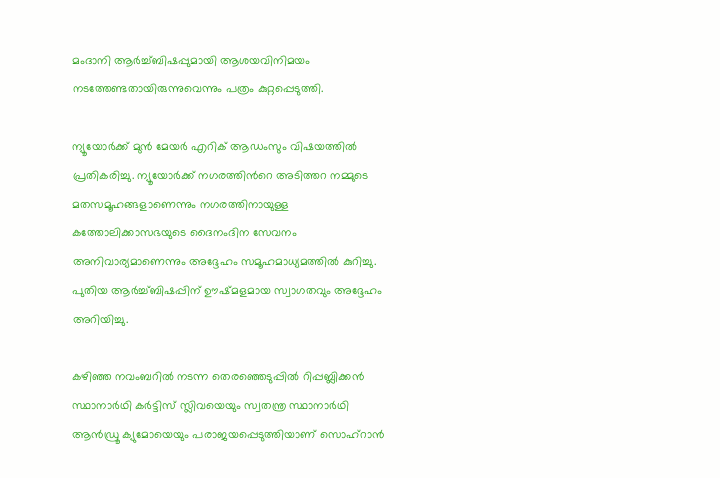മംദാനി ആർച്ച്ബിഷപ്പുമായി ആശയവിനിമയം നടത്തേണ്ടതായിരുന്നുവെന്നും പത്രം കുറ്റപ്പെടുത്തി.

ന്യൂയോർക്ക് മുൻ മേയർ എറിക് ആഡംസും വിഷയത്തിൽ പ്രതികരിച്ചു. ന്യൂയോർക്ക് നഗരത്തിന്‍റെ അടിത്തറ നമ്മുടെ മതസമൂഹങ്ങളാണെന്നും നഗരത്തിനായുള്ള കത്തോലിക്കാസഭയുടെ ദൈനംദിന സേവനം അനിവാര്യമാണെന്നും അദ്ദേഹം സമൂഹമാധ്യമത്തിൽ കുറിച്ചു. പുതിയ ആർച്ച്ബിഷപ്പിന് ഊഷ്മളമായ സ്വാഗതവും അദ്ദേഹം അറിയിച്ചു.

കഴിഞ്ഞ നവംബറിൽ നടന്ന തെരഞ്ഞെടുപ്പിൽ റിപ്പബ്ലിക്കൻ സ്ഥാനാർഥി കർട്ടിസ് സ്ലിവയെയും സ്വതന്ത്ര സ്ഥാനാർഥി ആൻഡ്രൂ ക്യുമോയെയും പരാജയപ്പെടുത്തിയാണ് സൊഹ്റാൻ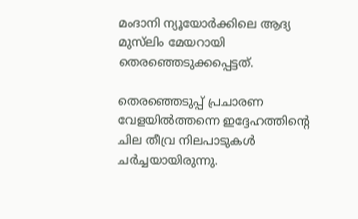മംദാനി ന്യൂയോർക്കിലെ ആദ്യ മുസ്‌ലിം മേയറായി തെരഞ്ഞെടുക്കപ്പെട്ടത്.

തെരഞ്ഞെടുപ്പ് പ്രചാരണ വേളയിൽത്തന്നെ ഇദ്ദേഹത്തിന്‍റെ ചില തീവ്ര നിലപാടുകൾ ചർച്ചയായിരുന്നു.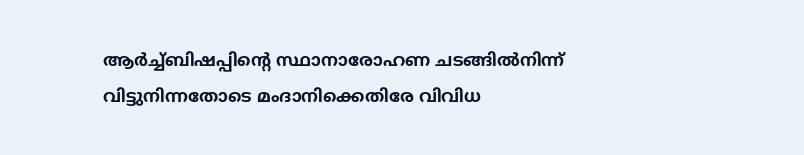ആർച്ച്ബിഷപ്പിന്‍റെ സ്ഥാനാരോഹണ ചടങ്ങിൽനിന്ന് വിട്ടുനിന്നതോടെ മംദാനിക്കെതിരേ വിവിധ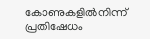കോണുകളിൽനിന്ന് പ്രതിഷേധം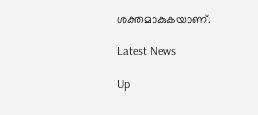ശക്തമാകുകയാണ്.

Latest News

Up